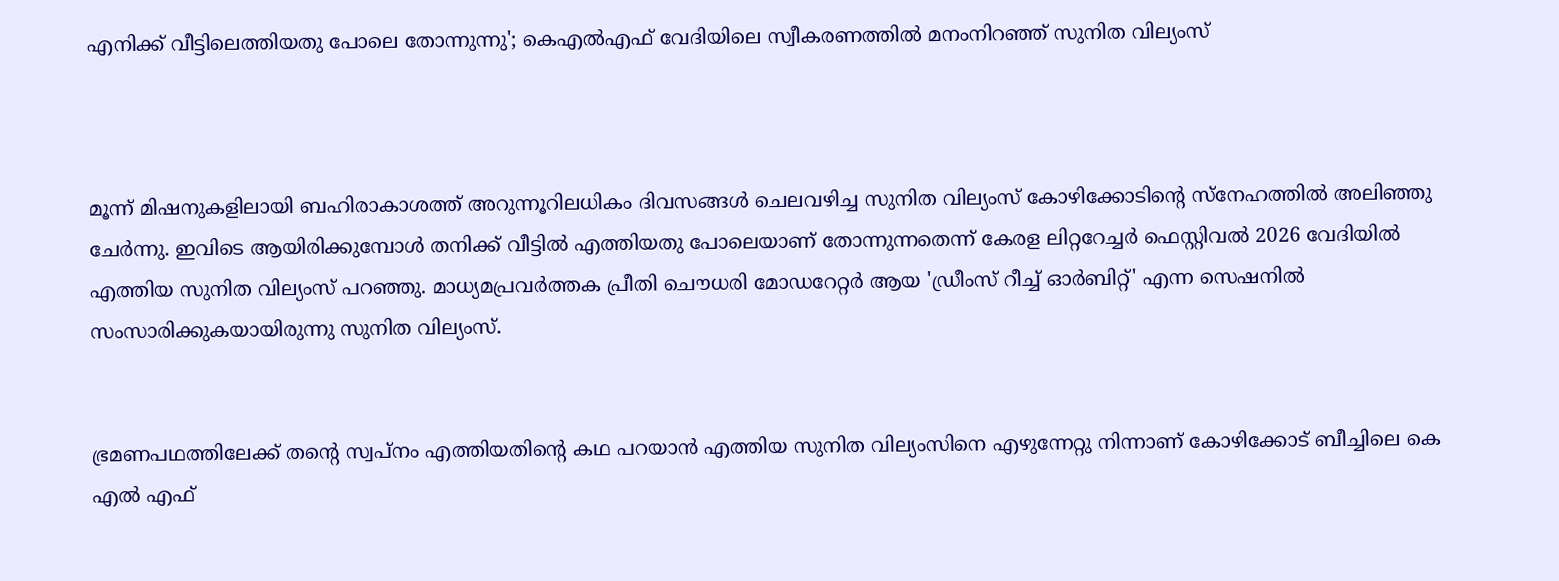എനിക്ക് വീട്ടിലെത്തിയതു പോലെ തോന്നുന്നു'; കെഎൽഎഫ് വേദിയിലെ സ്വീകരണത്തിൽ മനംനിറഞ്ഞ് സുനിത വില്യംസ്



മൂന്ന് മിഷനുകളിലായി ബഹിരാകാശത്ത് അറുന്നൂറിലധികം ദിവസങ്ങൾ ചെലവഴിച്ച സുനിത വില്യംസ് കോഴിക്കോടിൻ്റെ സ്നേഹത്തിൽ അലിഞ്ഞു ചേർന്നു. ഇവിടെ ആയിരിക്കുമ്പോൾ തനിക്ക് വീട്ടിൽ എത്തിയതു പോലെയാണ് തോന്നുന്നതെന്ന് കേരള ലിറ്ററേച്ചർ ഫെസ്റ്റിവൽ 2026 വേദിയിൽ എത്തിയ സുനിത വില്യംസ് പറഞ്ഞു. മാധ്യമപ്രവർത്തക പ്രീതി ചൌധരി മോഡറേറ്റർ ആയ 'ഡ്രീംസ് റീച്ച് ഓർബിറ്റ്' എന്ന സെഷനിൽ സംസാരിക്കുകയായിരുന്നു സുനിത വില്യംസ്.


ഭ്രമണപഥത്തിലേക്ക് തൻ്റെ സ്വപ്നം എത്തിയതിന്റെ കഥ പറയാൻ എത്തിയ സുനിത വില്യംസിനെ എഴുന്നേറ്റു നിന്നാണ് കോഴിക്കോട് ബീച്ചിലെ കെ എൽ എഫ്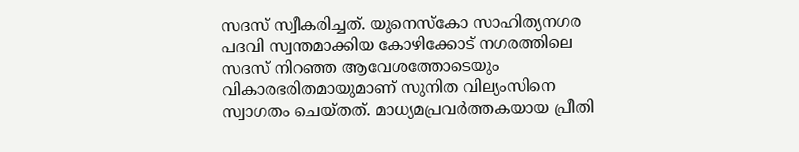സദസ് സ്വീകരിച്ചത്. യുനെസ്കോ സാഹിത്യനഗര പദവി സ്വന്തമാക്കിയ കോഴിക്കോട് നഗരത്തിലെ സദസ് നിറഞ്ഞ ആവേശത്തോടെയും വികാരഭരിതമായുമാണ് സുനിത വില്യംസിനെ സ്വാഗതം ചെയ്തത്. മാധ്യമപ്രവർത്തകയായ പ്രീതി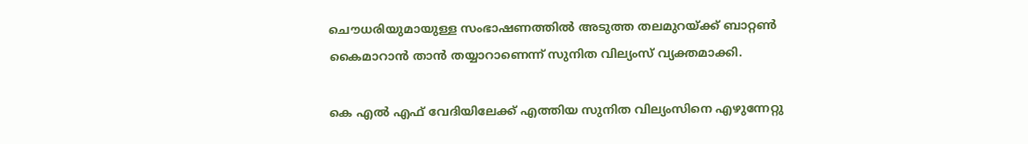ചൌധരിയുമായുള്ള സംഭാഷണത്തിൽ അടുത്ത തലമുറയ്ക്ക് ബാറ്റൺ കൈമാറാൻ താൻ തയ്യാറാണെന്ന് സുനിത വില്യംസ് വ്യക്തമാക്കി.

കെ എൽ എഫ് വേദിയിലേക്ക് എത്തിയ സുനിത വില്യംസിനെ എഴുന്നേറ്റു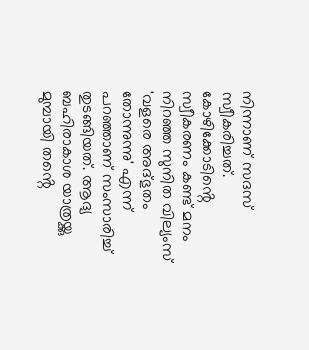നിന്നാണ് സദസ് സ്വീകരിച്ചത്. കോഴിക്കോടിൻ്റെ സ്വീകരണം കണ്ട് മനം നിറഞ്ഞ സുനിത വില്യംസ് 'വളരെ അദ്ഭുതം തോന്നുന്നു' എന്ന് പറഞ്ഞാണ് സംസാരിച്ച് തുടങ്ങിയത്. ആദ്യ ബഹിരാകാശ യാത്രയ്ക്കു മുമ്പായി തൻ്റെ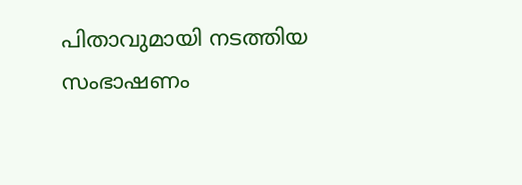പിതാവുമായി നടത്തിയ സംഭാഷണം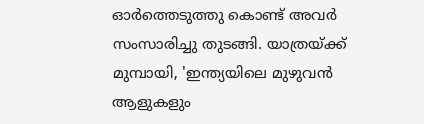ഓർത്തെടുത്തു കൊണ്ട് അവർ സംസാരിച്ചു തുടങ്ങി. യാത്രയ്ക്ക് മുമ്പായി, 'ഇന്ത്യയിലെ മുഴുവൻ ആളുകളും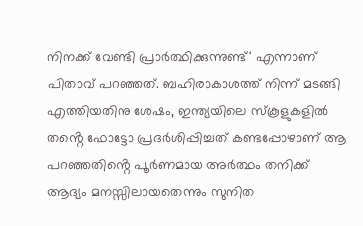നിനക്ക് വേണ്ടി പ്രാർത്ഥിക്കുന്നുണ്ട്' എന്നാണ് പിതാവ് പറഞ്ഞത്. ബഹിരാകാശത്ത് നിന്ന് മടങ്ങി എത്തിയതിനു ശേഷം, ഇന്ത്യയിലെ സ്കൂളുകളിൽ തൻ്റെ ഫോട്ടോ പ്രദർശിപ്പിച്ചത് കണ്ടപ്പോഴാണ് ആ പറഞ്ഞതിൻ്റെ പൂർണമായ അർത്ഥം തനിക്ക് ആദ്യം മനസ്സിലായതെന്നും സുനിത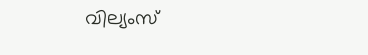വില്യംസ്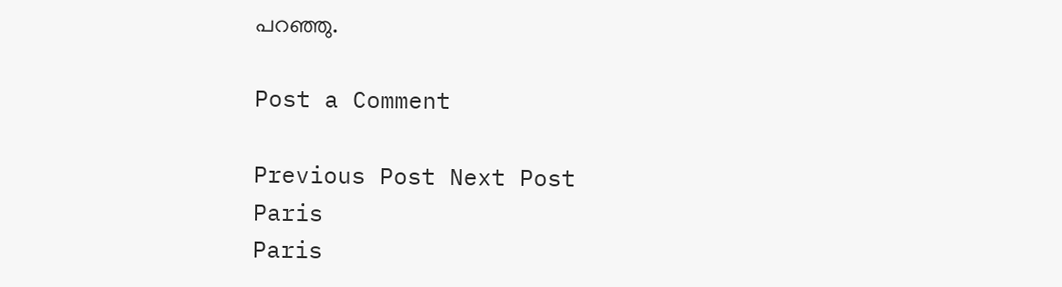പറഞ്ഞു.

Post a Comment

Previous Post Next Post
Paris
Paris